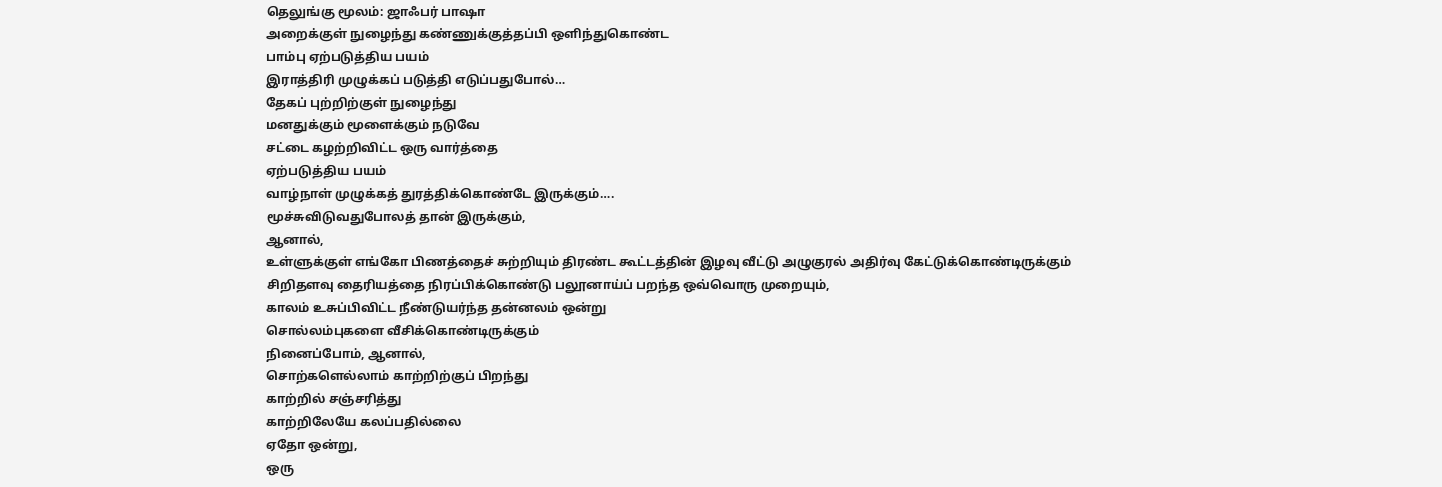தெலுங்கு மூலம்: ஜாஃபர் பாஷா
அறைக்குள் நுழைந்து கண்ணுக்குத்தப்பி ஒளிந்துகொண்ட
பாம்பு ஏற்படுத்திய பயம்
இராத்திரி முழுக்கப் படுத்தி எடுப்பதுபோல்…
தேகப் புற்றிற்குள் நுழைந்து
மனதுக்கும் மூளைக்கும் நடுவே
சட்டை கழற்றிவிட்ட ஒரு வார்த்தை
ஏற்படுத்திய பயம்
வாழ்நாள் முழுக்கத் துரத்திக்கொண்டே இருக்கும்….
மூச்சுவிடுவதுபோலத் தான் இருக்கும்,
ஆனால்,
உள்ளுக்குள் எங்கோ பிணத்தைச் சுற்றியும் திரண்ட கூட்டத்தின் இழவு வீட்டு அழுகுரல் அதிர்வு கேட்டுக்கொண்டிருக்கும்
சிறிதளவு தைரியத்தை நிரப்பிக்கொண்டு பலூனாய்ப் பறந்த ஒவ்வொரு முறையும்,
காலம் உசுப்பிவிட்ட நீண்டுயர்ந்த தன்னலம் ஒன்று
சொல்லம்புகளை வீசிக்கொண்டிருக்கும்
நினைப்போம், ஆனால்,
சொற்களெல்லாம் காற்றிற்குப் பிறந்து
காற்றில் சஞ்சரித்து
காற்றிலேயே கலப்பதில்லை
ஏதோ ஒன்று,
ஒரு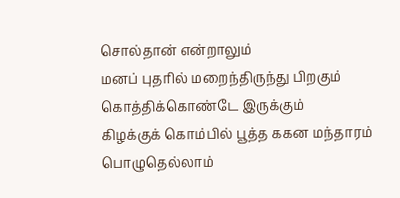சொல்தான் என்றாலும்
மனப் புதரில் மறைந்திருந்து பிறகும் கொத்திக்கொண்டே இருக்கும்
கிழக்குக் கொம்பில் பூத்த ககன மந்தாரம் பொழுதெல்லாம்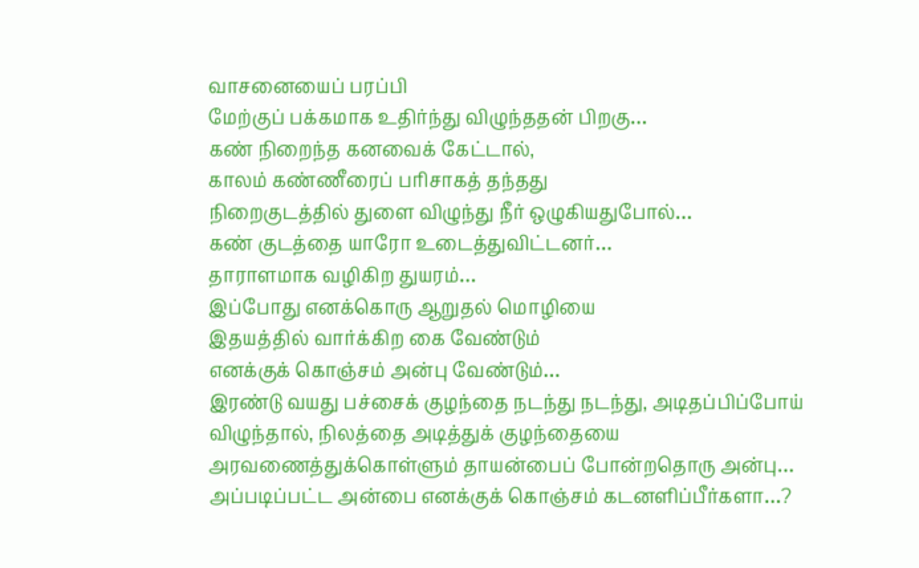வாசனையைப் பரப்பி
மேற்குப் பக்கமாக உதிர்ந்து விழுந்ததன் பிறகு…
கண் நிறைந்த கனவைக் கேட்டால்,
காலம் கண்ணீரைப் பரிசாகத் தந்தது
நிறைகுடத்தில் துளை விழுந்து நீர் ஒழுகியதுபோல்…
கண் குடத்தை யாரோ உடைத்துவிட்டனர்…
தாராளமாக வழிகிற துயரம்…
இப்போது எனக்கொரு ஆறுதல் மொழியை
இதயத்தில் வார்க்கிற கை வேண்டும்
எனக்குக் கொஞ்சம் அன்பு வேண்டும்…
இரண்டு வயது பச்சைக் குழந்தை நடந்து நடந்து, அடிதப்பிப்போய் விழுந்தால், நிலத்தை அடித்துக் குழந்தையை அரவணைத்துக்கொள்ளும் தாயன்பைப் போன்றதொரு அன்பு…
அப்படிப்பட்ட அன்பை எனக்குக் கொஞ்சம் கடனளிப்பீர்களா…?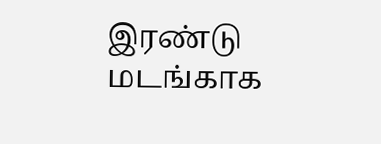இரண்டு மடங்காக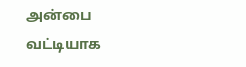அன்பை வட்டியாக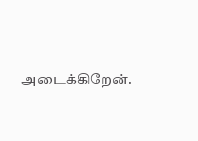அடைக்கிறேன்.